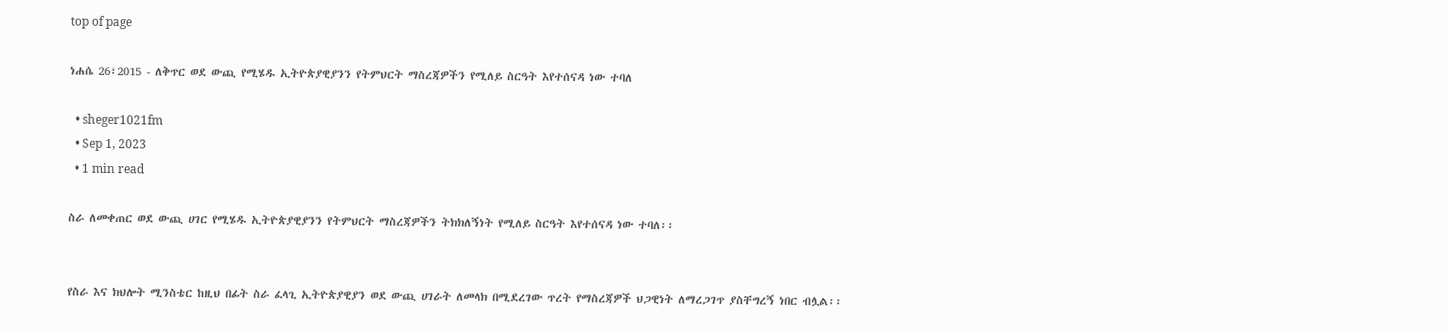top of page

ነሐሴ 26፣2015 - ለቅጥር ወደ ውጪ የሚሄዱ ኢትዮጵያዊያንን የትምህርት ማስረጃዎችን የሚለይ ስርዓት እየተሰናዳ ነው ተባለ

  • sheger1021fm
  • Sep 1, 2023
  • 1 min read

ስራ ለመቀጠር ወደ ውጪ ሀገር የሚሄዱ ኢትዮጵያዊያንን የትምህርት ማስረጃዎችን ትክክለኝነት የሚለይ ስርዓት እየተሰናዳ ነው ተባለ፡፡


የስራ እና ክህሎት ሚንስቴር ከዚህ በፊት ስራ ፈላጊ ኢትዮጵያዊያን ወደ ውጪ ሀገራት ለመላክ በሚደረገው ጥረት የማስረጃዎች ህጋዊነት ለማረጋገጥ ያስቸግረኝ ነበር ብሏል፡፡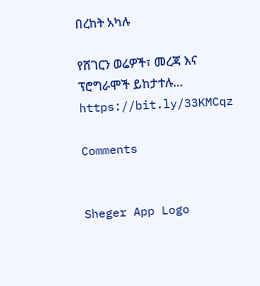በረከት አካሉ

የሸገርን ወሬዎች፣ መረጃ እና ፕሮግራሞች ይከታተሉ… https://bit.ly/33KMCqz

Comments


Sheger App Logo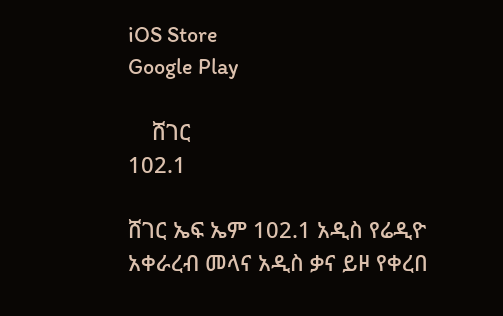iOS Store
Google Play

    ሸገር
102.1

ሸገር ኤፍ ኤም 102.1 አዲስ የሬዲዮ አቀራረብ መላና አዲስ ቃና ይዞ የቀረበ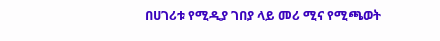በሀገሪቱ የሚዲያ ገበያ ላይ መሪ ሚና የሚጫወት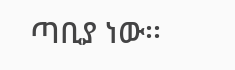ጣቢያ ነው፡፡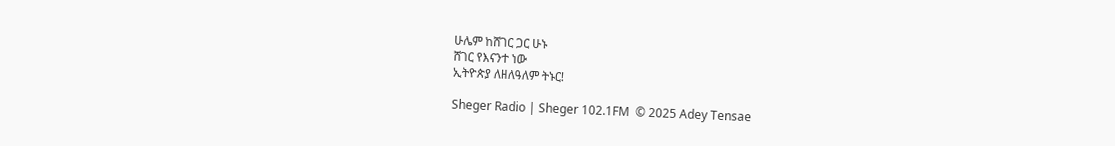ሁሌም ከሸገር ጋር ሁኑ
ሸገር የእናንተ ነው
ኢትዮጵያ ለዘለዓለም ትኑር!

Sheger Radio | Sheger 102.1FM  © 2025 Adey Tensae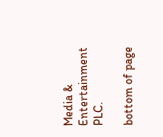Media & Entertainment PLC.

bottom of page